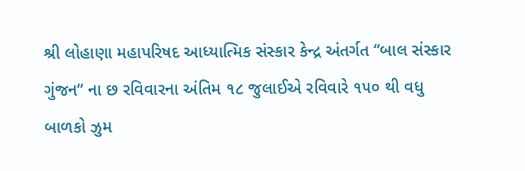શ્રી લોહાણા મહાપરિષદ આધ્યાત્મિક સંસ્કાર કેન્દ્ર અંતર્ગત “બાલ સંસ્કાર ગુંજન“ ના છ રવિવારના અંતિમ ૧૮ જુલાઈએ રવિવારે ૧૫૦ થી વધુ બાળકો ઝુમ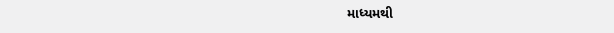માધ્યમથી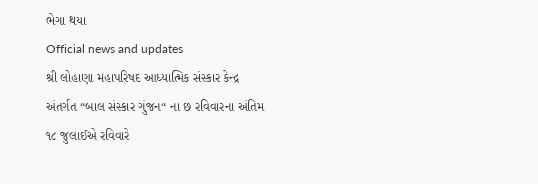ભેગા થયા
Official news and updates
શ્રી લોહાણા મહાપરિષદ આધ્યાત્મિક સંસ્કાર કેન્દ્ર અંતર્ગત “બાલ સંસ્કાર ગુંજન“ ના છ રવિવારના અંતિમ ૧૮ જુલાઈએ રવિવારે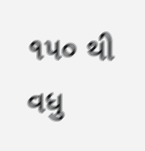૧૫૦ થી વધુ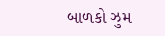બાળકો ઝુમ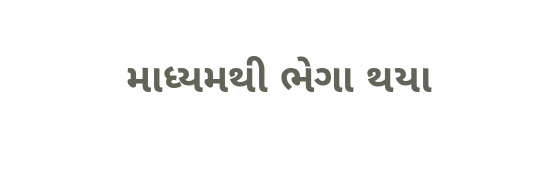માધ્યમથી ભેગા થયા